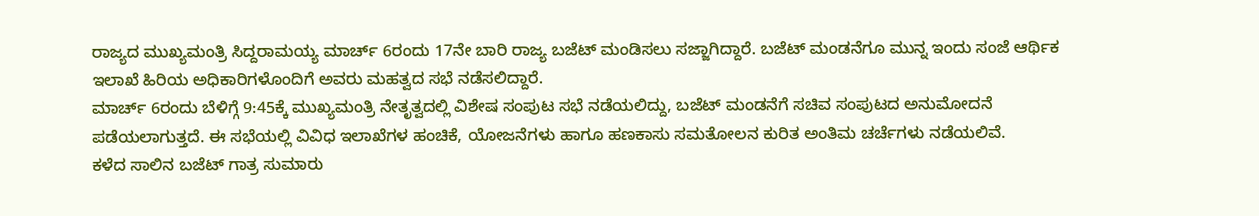ರಾಜ್ಯದ ಮುಖ್ಯಮಂತ್ರಿ ಸಿದ್ದರಾಮಯ್ಯ ಮಾರ್ಚ್ 6ರಂದು 17ನೇ ಬಾರಿ ರಾಜ್ಯ ಬಜೆಟ್ ಮಂಡಿಸಲು ಸಜ್ಜಾಗಿದ್ದಾರೆ. ಬಜೆಟ್ ಮಂಡನೆಗೂ ಮುನ್ನ ಇಂದು ಸಂಜೆ ಆರ್ಥಿಕ ಇಲಾಖೆ ಹಿರಿಯ ಅಧಿಕಾರಿಗಳೊಂದಿಗೆ ಅವರು ಮಹತ್ವದ ಸಭೆ ನಡೆಸಲಿದ್ದಾರೆ.
ಮಾರ್ಚ್ 6ರಂದು ಬೆಳಿಗ್ಗೆ 9:45ಕ್ಕೆ ಮುಖ್ಯಮಂತ್ರಿ ನೇತೃತ್ವದಲ್ಲಿ ವಿಶೇಷ ಸಂಪುಟ ಸಭೆ ನಡೆಯಲಿದ್ದು, ಬಜೆಟ್ ಮಂಡನೆಗೆ ಸಚಿವ ಸಂಪುಟದ ಅನುಮೋದನೆ ಪಡೆಯಲಾಗುತ್ತದೆ. ಈ ಸಭೆಯಲ್ಲಿ ವಿವಿಧ ಇಲಾಖೆಗಳ ಹಂಚಿಕೆ, ಯೋಜನೆಗಳು ಹಾಗೂ ಹಣಕಾಸು ಸಮತೋಲನ ಕುರಿತ ಅಂತಿಮ ಚರ್ಚೆಗಳು ನಡೆಯಲಿವೆ.
ಕಳೆದ ಸಾಲಿನ ಬಜೆಟ್ ಗಾತ್ರ ಸುಮಾರು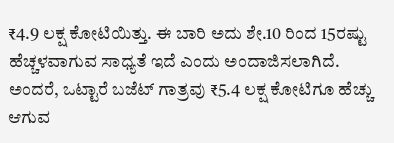₹4.9 ಲಕ್ಷ ಕೋಟಿಯಿತ್ತು. ಈ ಬಾರಿ ಅದು ಶೇ.10 ರಿಂದ 15ರಷ್ಟು ಹೆಚ್ಚಳವಾಗುವ ಸಾಧ್ಯತೆ ಇದೆ ಎಂದು ಅಂದಾಜಿಸಲಾಗಿದೆ. ಅಂದರೆ, ಒಟ್ಟಾರೆ ಬಜೆಟ್ ಗಾತ್ರವು ₹5.4 ಲಕ್ಷ ಕೋಟಿಗೂ ಹೆಚ್ಚು ಆಗುವ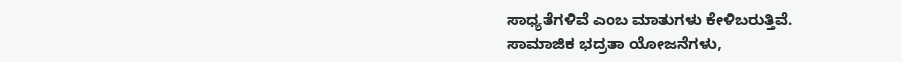ಸಾಧ್ಯತೆಗಳಿವೆ ಎಂಬ ಮಾತುಗಳು ಕೇಳಿಬರುತ್ತಿವೆ.
ಸಾಮಾಜಿಕ ಭದ್ರತಾ ಯೋಜನೆಗಳು,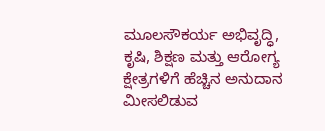ಮೂಲಸೌಕರ್ಯ ಅಭಿವೃದ್ಧಿ, ಕೃಷಿ, ಶಿಕ್ಷಣ ಮತ್ತು ಆರೋಗ್ಯ ಕ್ಷೇತ್ರಗಳಿಗೆ ಹೆಚ್ಚಿನ ಅನುದಾನ ಮೀಸಲಿಡುವ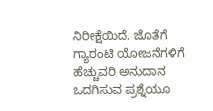ನಿರೀಕ್ಷೆಯಿದೆ. ಜೊತೆಗೆ ಗ್ಯಾರಂಟಿ ಯೋಜನೆಗಳಿಗೆ ಹೆಚ್ಚುವರಿ ಅನುದಾನ ಒದಗಿಸುವ ಪ್ರಶ್ನೆಯೂ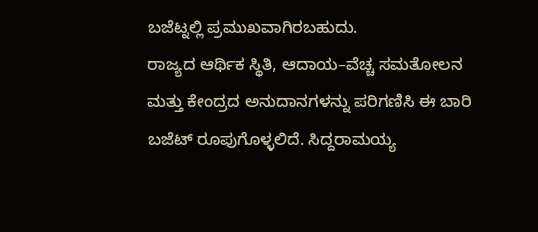ಬಜೆಟ್ನಲ್ಲಿ ಪ್ರಮುಖವಾಗಿರಬಹುದು.
ರಾಜ್ಯದ ಆರ್ಥಿಕ ಸ್ಥಿತಿ, ಆದಾಯ–ವೆಚ್ಚ ಸಮತೋಲನ ಮತ್ತು ಕೇಂದ್ರದ ಅನುದಾನಗಳನ್ನು ಪರಿಗಣಿಸಿ ಈ ಬಾರಿ ಬಜೆಟ್ ರೂಪುಗೊಳ್ಳಲಿದೆ. ಸಿದ್ದರಾಮಯ್ಯ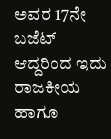ಅವರ 17ನೇ ಬಜೆಟ್ ಆದ್ದರಿಂದ ಇದು ರಾಜಕೀಯ ಹಾಗೂ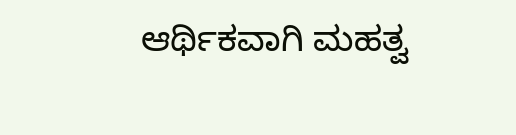ಆರ್ಥಿಕವಾಗಿ ಮಹತ್ವ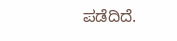ಪಡೆದಿದೆ.